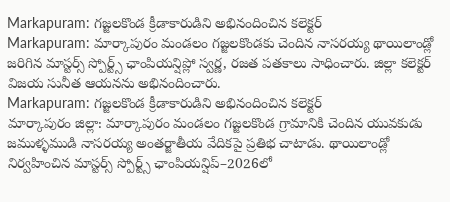Markapuram: గజ్జలకొండ క్రీడాకారుడిని అభినందించిన కలెక్టర్
Markapuram: మార్కాపురం మండలం గజ్జలకొండకు చెందిన నాసరయ్య థాయిలాండ్లో జరిగిన మాస్టర్స్ స్పోర్ట్స్ ఛాంపియన్షిప్లో స్వర్ణ, రజత పతకాలు సాధించారు. జిల్లా కలెక్టర్ విజయ సునీత ఆయనను అభినందించారు.
Markapuram: గజ్జలకొండ క్రీడాకారుడిని అభినందించిన కలెక్టర్
మార్కాపురం జిల్లా: మార్కాపురం మండలం గజ్జలకొండ గ్రామానికి చెందిన యువకుడు జముళ్ళముడి నాసరయ్య అంతర్జాతీయ వేదికపై ప్రతిభ చాటాడు. థాయిలాండ్లో నిర్వహించిన మాస్టర్స్ స్పోర్ట్స్ ఛాంపియన్షిప్–2026లో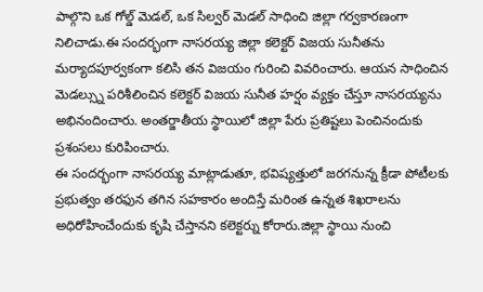పాల్గొని ఒక గోల్డ్ మెడల్, ఒక సిల్వర్ మెడల్ సాధించి జిల్లా గర్వకారణంగా నిలిచాడు.ఈ సందర్భంగా నాసరయ్య జిల్లా కలెక్టర్ విజయ సునీతను మర్యాదపూర్వకంగా కలిసి తన విజయం గురించి వివరించారు. ఆయన సాధించిన మెడల్స్ను పరిశీలించిన కలెక్టర్ విజయ సునీత హర్షం వ్యక్తం చేస్తూ నాసరయ్యను అభినందించారు. అంతర్జాతీయ స్థాయిలో జిల్లా పేరు ప్రతిష్టలు పెంచినందుకు ప్రశంసలు కురిపించారు.
ఈ సందర్భంగా నాసరయ్య మాట్లాడుతూ, భవిష్యత్తులో జరగనున్న క్రీడా పోటీలకు ప్రభుత్వం తరఫున తగిన సహకారం అందిస్తే మరింత ఉన్నత శిఖరాలను అధిరోహించేందుకు కృషి చేస్తానని కలెక్టర్ను కోరారు.జిల్లా స్థాయి నుంచి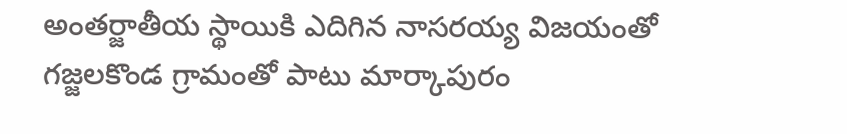అంతర్జాతీయ స్థాయికి ఎదిగిన నాసరయ్య విజయంతో గజ్జలకొండ గ్రామంతో పాటు మార్కాపురం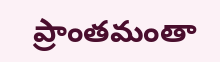ప్రాంతమంతా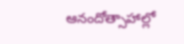ఆనందోత్సాహాల్లో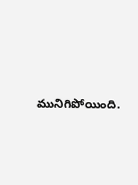మునిగిపోయింది.